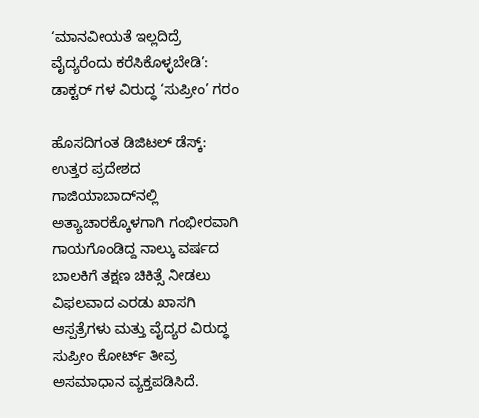‘ಮಾನವೀಯತೆ ಇಲ್ಲದಿದ್ರೆ ವೈದ್ಯರೆಂದು ಕರೆಸಿಕೊಳ್ಳಬೇಡಿ’: ಡಾಕ್ಟರ್ ಗಳ ವಿರುದ್ಧ ‘ಸುಪ್ರೀಂ’ ಗರಂ

ಹೊಸದಿಗಂತ ಡಿಜಿಟಲ್ ಡೆಸ್ಕ್: ಉತ್ತರ ಪ್ರದೇಶದ ಗಾಜಿಯಾಬಾದ್‌ನಲ್ಲಿ ಅತ್ಯಾಚಾರಕ್ಕೊಳಗಾಗಿ ಗಂಭೀರವಾಗಿ ಗಾಯಗೊಂಡಿದ್ದ ನಾಲ್ಕು ವರ್ಷದ ಬಾಲಕಿಗೆ ತಕ್ಷಣ ಚಿಕಿತ್ಸೆ ನೀಡಲು ವಿಫಲವಾದ ಎರಡು ಖಾಸಗಿ ಆಸ್ಪತ್ರೆಗಳು ಮತ್ತು ವೈದ್ಯರ ವಿರುದ್ಧ ಸುಪ್ರೀಂ ಕೋರ್ಟ್ ತೀವ್ರ ಅಸಮಾಧಾನ ವ್ಯಕ್ತಪಡಿಸಿದೆ.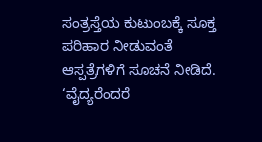ಸಂತ್ರಸ್ತೆಯ ಕುಟುಂಬಕ್ಕೆ ಸೂಕ್ತ ಪರಿಹಾರ ನೀಡುವಂತೆ ಆಸ್ಪತ್ರೆಗಳಿಗೆ ಸೂಚನೆ ನೀಡಿದೆ. ‘ವೈದ್ಯರೆಂದರೆ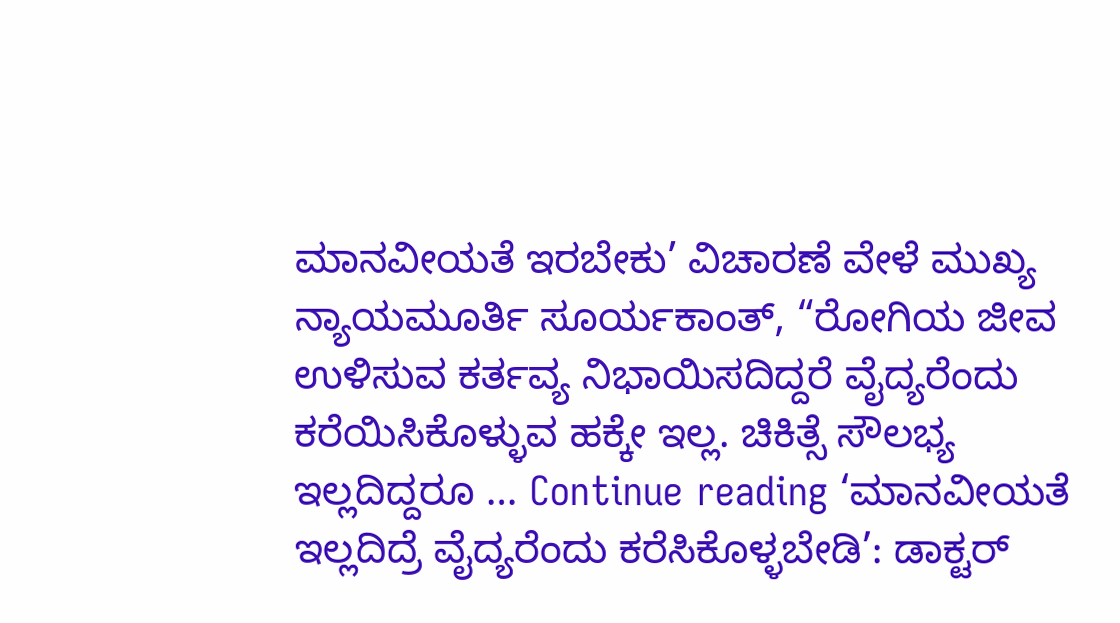ಮಾನವೀಯತೆ ಇರಬೇಕು’ ವಿಚಾರಣೆ ವೇಳೆ ಮುಖ್ಯ ನ್ಯಾಯಮೂರ್ತಿ ಸೂರ್ಯಕಾಂತ್, “ರೋಗಿಯ ಜೀವ ಉಳಿಸುವ ಕರ್ತವ್ಯ ನಿಭಾಯಿಸದಿದ್ದರೆ ವೈದ್ಯರೆಂದು ಕರೆಯಿಸಿಕೊಳ್ಳುವ ಹಕ್ಕೇ ಇಲ್ಲ. ಚಿಕಿತ್ಸೆ ಸೌಲಭ್ಯ ಇಲ್ಲದಿದ್ದರೂ … Continue reading ‘ಮಾನವೀಯತೆ ಇಲ್ಲದಿದ್ರೆ ವೈದ್ಯರೆಂದು ಕರೆಸಿಕೊಳ್ಳಬೇಡಿ’: ಡಾಕ್ಟರ್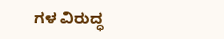ಗಳ ವಿರುದ್ಧ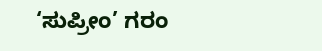‘ಸುಪ್ರೀಂ’ ಗರಂ